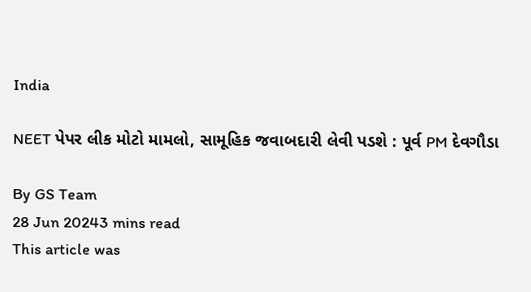India

NEET પેપર લીક મોટો મામલો, સામૂહિક જવાબદારી લેવી પડશે : પૂર્વ PM દેવગૌડા

By GS Team
28 Jun 20243 mins read
This article was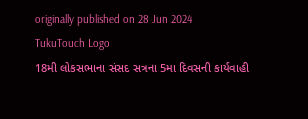originally published on 28 Jun 2024
TukuTouch Logo
18મી લોકસભાના સંસદ સત્રના 5મા દિવસની કાર્યવાહી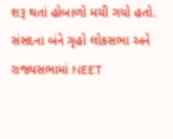શરૂ થતાં હોબાળો મચી ગયો હતો. સંસદના બંને ગૃહો લોકસભા અને રાજ્યસભામાં NEET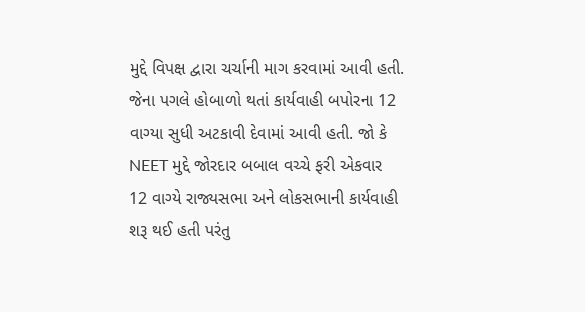મુદ્દે વિપક્ષ દ્વારા ચર્ચાની માગ કરવામાં આવી હતી. જેના પગલે હોબાળો થતાં કાર્યવાહી બપોરના 12 વાગ્યા સુધી અટકાવી દેવામાં આવી હતી. જો કે NEET મુદ્દે જોરદાર બબાલ વચ્ચે ફરી એકવાર 12 વાગ્યે રાજ્યસભા અને લોકસભાની કાર્યવાહી શરૂ થઈ હતી પરંતુ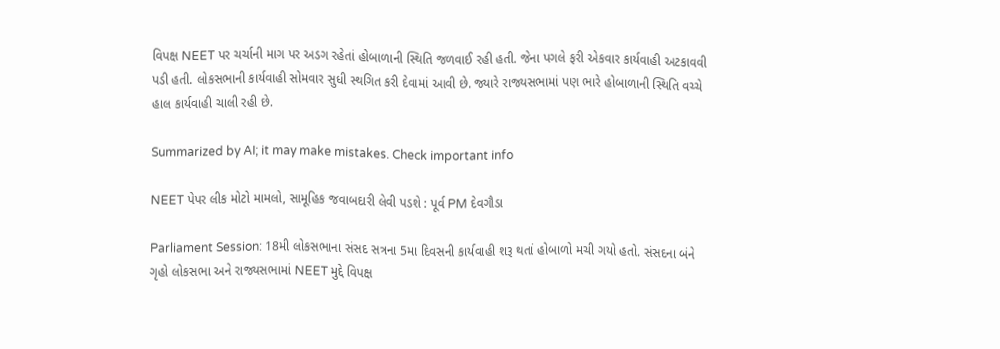વિપક્ષ NEET પર ચર્ચાની માગ પર અડગ રહેતાં હોબાળાની સ્થિતિ જળવાઈ રહી હતી. જેના પગલે ફરી એકવાર કાર્યવાહી અટકાવવી પડી હતી. લોકસભાની કાર્યવાહી સોમવાર સુધી સ્થગિત કરી દેવામાં આવી છે. જ્યારે રાજ્યસભામાં પણ ભારે હોબાળાની સ્થિતિ વચ્ચે હાલ કાર્યવાહી ચાલી રહી છે.

Summarized by AI; it may make mistakes. Check important info

NEET પેપર લીક મોટો મામલો, સામૂહિક જવાબદારી લેવી પડશે : પૂર્વ PM દેવગૌડા

Parliament Session: 18મી લોકસભાના સંસદ સત્રના 5મા દિવસની કાર્યવાહી શરૂ થતાં હોબાળો મચી ગયો હતો. સંસદના બંને ગૃહો લોકસભા અને રાજ્યસભામાં NEET મુદ્દે વિપક્ષ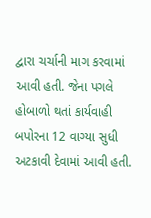દ્વારા ચર્ચાની માગ કરવામાં આવી હતી. જેના પગલે હોબાળો થતાં કાર્યવાહી બપોરના 12 વાગ્યા સુધી અટકાવી દેવામાં આવી હતી.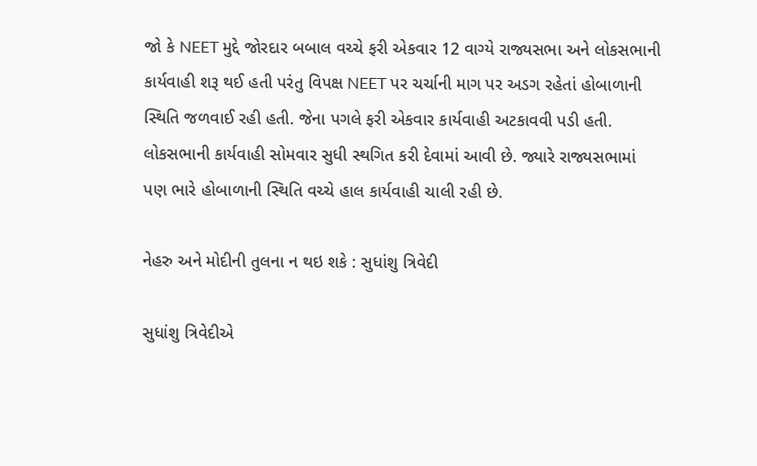જો કે NEET મુદ્દે જોરદાર બબાલ વચ્ચે ફરી એકવાર 12 વાગ્યે રાજ્યસભા અને લોકસભાની કાર્યવાહી શરૂ થઈ હતી પરંતુ વિપક્ષ NEET પર ચર્ચાની માગ પર અડગ રહેતાં હોબાળાની સ્થિતિ જળવાઈ રહી હતી. જેના પગલે ફરી એકવાર કાર્યવાહી અટકાવવી પડી હતી. લોકસભાની કાર્યવાહી સોમવાર સુધી સ્થગિત કરી દેવામાં આવી છે. જ્યારે રાજ્યસભામાં પણ ભારે હોબાળાની સ્થિતિ વચ્ચે હાલ કાર્યવાહી ચાલી રહી છે.

નેહરુ અને મોદીની તુલના ન થઇ શકે : સુધાંશુ ત્રિવેદી

સુધાંશુ ત્રિવેદીએ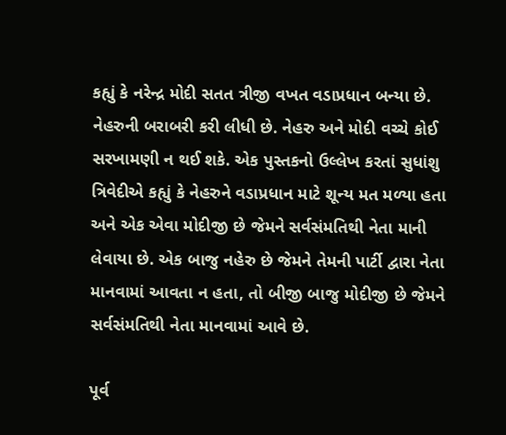કહ્યું કે નરેન્દ્ર મોદી સતત ત્રીજી વખત વડાપ્રધાન બન્યા છે. નેહરુની બરાબરી કરી લીધી છે. નેહરુ અને મોદી વચ્ચે કોઈ સરખામણી ન થઈ શકે. એક પુસ્તકનો ઉલ્લેખ કરતાં સુધાંશુ ત્રિવેદીએ કહ્યું કે નેહરુને વડાપ્રધાન માટે શૂન્ય મત મળ્યા હતા અને એક એવા મોદીજી છે જેમને સર્વસંમતિથી નેતા માની લેવાયા છે. એક બાજુ નહેરુ છે જેમને તેમની પાર્ટી દ્વારા નેતા માનવામાં આવતા ન હતા, તો બીજી બાજુ મોદીજી છે જેમને સર્વસંમતિથી નેતા માનવામાં આવે છે.

પૂર્વ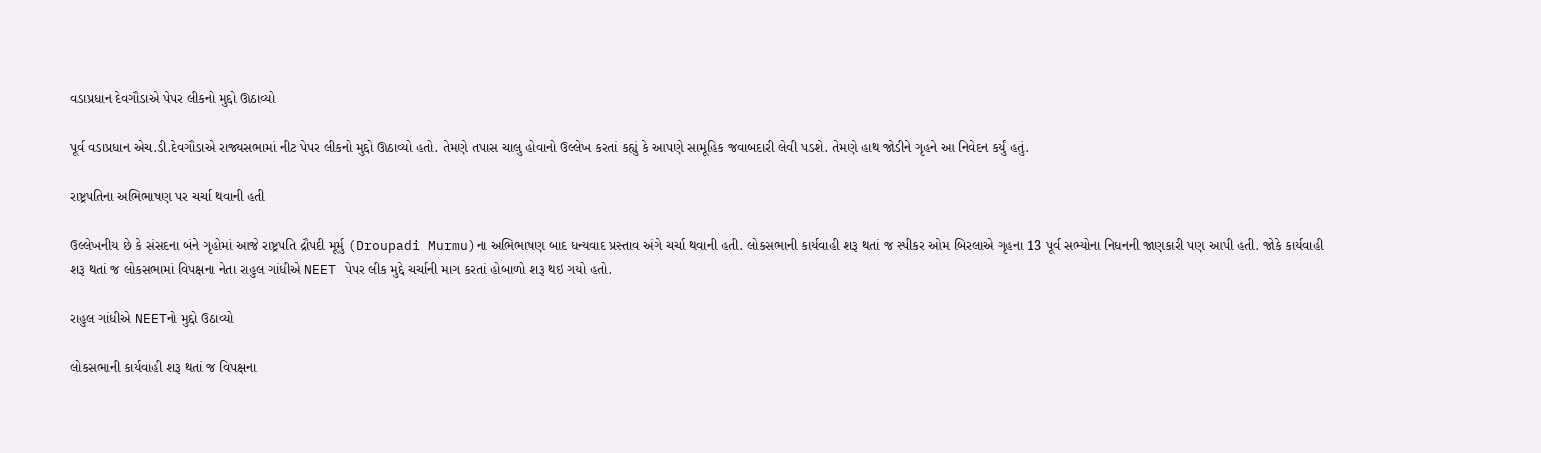વડાપ્રધાન દેવગૌડાએ પેપર લીકનો મુદ્દો ઊઠાવ્યો

પૂર્વ વડાપ્રધાન એચ.ડી.દેવગૌડાએ રાજ્યસભામાં નીટ પેપર લીકનો મુદ્દો ઊઠાવ્યો હતો. તેમણે તપાસ ચાલુ હોવાનો ઉલ્લેખ કરતાં કહ્યું કે આપણે સામૂહિક જવાબદારી લેવી પડશે. તેમણે હાથ જોડીને ગૃહને આ નિવેદન કર્યું હતું.

રાષ્ટ્રપતિના અભિભાષણ પર ચર્ચા થવાની હતી

ઉલ્લેખનીય છે કે સંસદના બંને ગૃહોમાં આજે રાષ્ટ્રપતિ દ્રૌપદી મૂર્મુ (Droupadi Murmu)ના અભિભાષણ બાદ ધન્યવાદ પ્રસ્તાવ અંગે ચર્ચા થવાની હતી. લોકસભાની કાર્યવાહી શરૂ થતાં જ સ્પીકર ઓમ બિરલાએ ગૃહના 13 પૂર્વ સભ્યોના નિધનની જાણકારી પણ આપી હતી. જોકે કાર્યવાહી શરૂ થતાં જ લોકસભામાં વિપક્ષના નેતા રાહુલ ગાંધીએ NEET પેપર લીક મુદ્દે ચર્ચાની માગ કરતાં હોબાળો શરૂ થઇ ગયો હતો.

રાહુલ ગાંધીએ NEETનો મુદ્દો ઉઠાવ્યો

લોકસભાની કાર્યવાહી શરૂ થતાં જ વિપક્ષના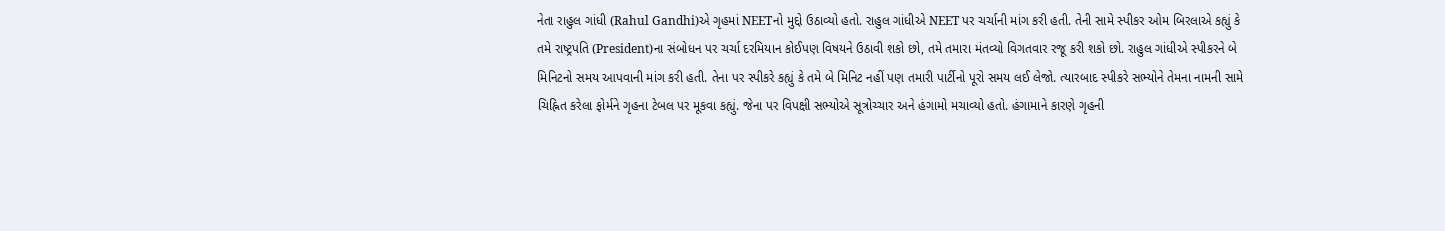નેતા રાહુલ ગાંધી (Rahul Gandhi)એ ગૃહમાં NEETનો મુદ્દો ઉઠાવ્યો હતો. રાહુલ ગાંધીએ NEET પર ચર્ચાની માંગ કરી હતી. તેની સામે સ્પીકર ઓમ બિરલાએ કહ્યું કે તમે રાષ્ટ્રપતિ (President)ના સંબોધન પર ચર્ચા દરમિયાન કોઈપણ વિષયને ઉઠાવી શકો છો, તમે તમારા મંતવ્યો વિગતવાર રજૂ કરી શકો છો. રાહુલ ગાંધીએ સ્પીકરને બે મિનિટનો સમય આપવાની માંગ કરી હતી. તેના પર સ્પીકરે કહ્યું કે તમે બે મિનિટ નહીં પણ તમારી પાર્ટીનો પૂરો સમય લઈ લેજો. ત્યારબાદ સ્પીકરે સભ્યોને તેમના નામની સામે ચિહ્નિત કરેલા ફોર્મને ગૃહના ટેબલ પર મૂકવા કહ્યું. જેના પર વિપક્ષી સભ્યોએ સૂત્રોચ્ચાર અને હંગામો મચાવ્યો હતો. હંગામાને કારણે ગૃહની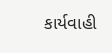કાર્યવાહી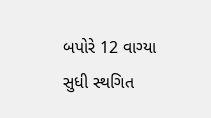બપોરે 12 વાગ્યા સુધી સ્થગિત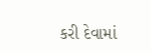કરી દેવામાં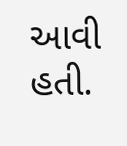આવી હતી.